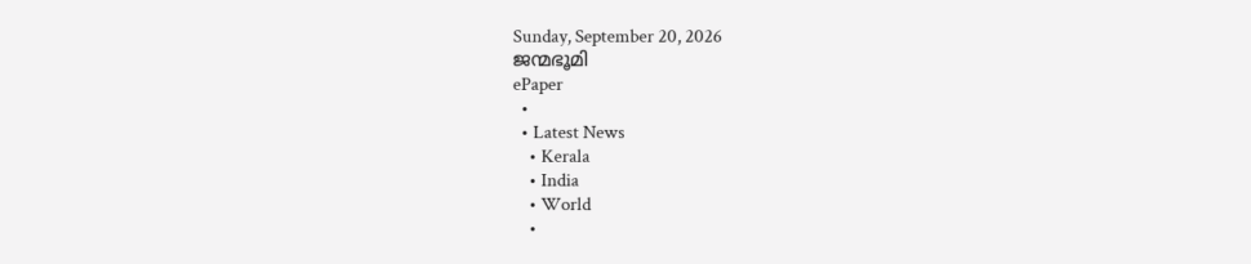Sunday, September 20, 2026
ജന്മഭൂമി
ePaper
  •
  • Latest News
    • Kerala
    • India
    • World
    •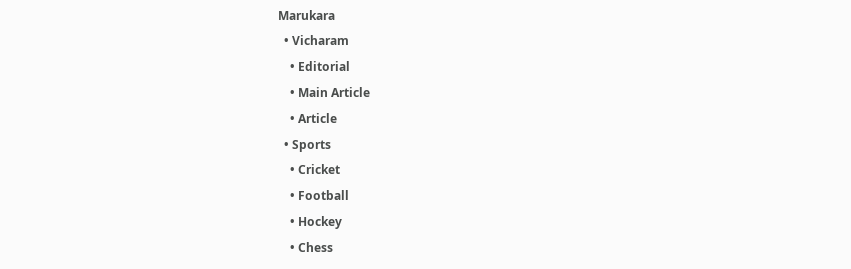Marukara
  • Vicharam
    • Editorial
    • Main Article
    • Article
  • Sports
    • Cricket
    • Football
    • Hockey
    • Chess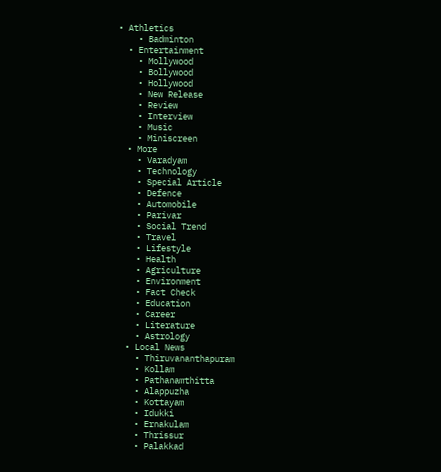• Athletics
    • Badminton
  • Entertainment
    • Mollywood
    • Bollywood
    • Hollywood
    • New Release
    • Review
    • Interview
    • Music
    • Miniscreen
  • More
    • Varadyam
    • Technology
    • Special Article
    • Defence
    • Automobile
    • Parivar
    • Social Trend
    • Travel
    • Lifestyle
    • Health
    • Agriculture
    • Environment
    • Fact Check
    • Education
    • Career
    • Literature
    • Astrology
  • Local News
    • Thiruvananthapuram
    • Kollam
    • Pathanamthitta
    • Alappuzha
    • Kottayam
    • Idukki
    • Ernakulam
    • Thrissur
    • Palakkad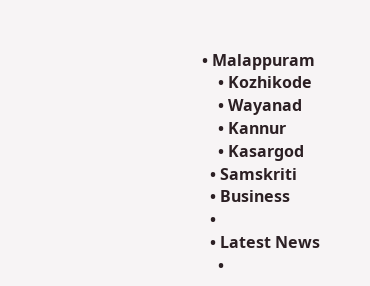• Malappuram
    • Kozhikode
    • Wayanad
    • Kannur
    • Kasargod
  • Samskriti
  • Business
  •
  • Latest News
    •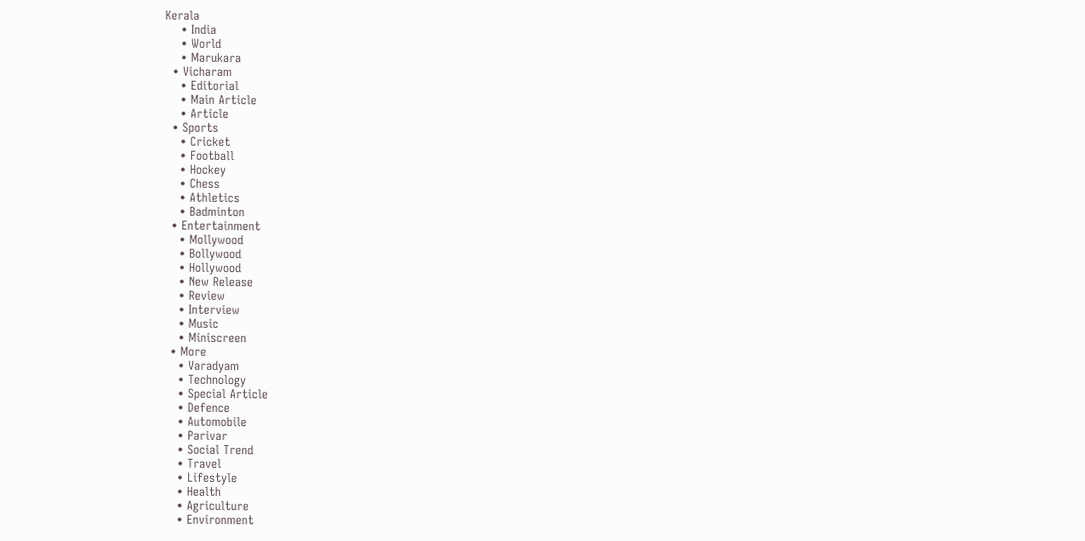Kerala
    • India
    • World
    • Marukara
  • Vicharam
    • Editorial
    • Main Article
    • Article
  • Sports
    • Cricket
    • Football
    • Hockey
    • Chess
    • Athletics
    • Badminton
  • Entertainment
    • Mollywood
    • Bollywood
    • Hollywood
    • New Release
    • Review
    • Interview
    • Music
    • Miniscreen
  • More
    • Varadyam
    • Technology
    • Special Article
    • Defence
    • Automobile
    • Parivar
    • Social Trend
    • Travel
    • Lifestyle
    • Health
    • Agriculture
    • Environment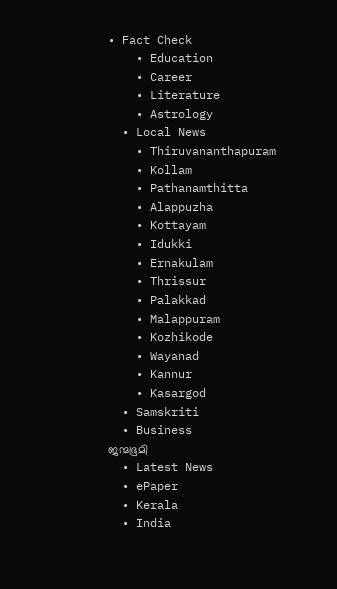• Fact Check
    • Education
    • Career
    • Literature
    • Astrology
  • Local News
    • Thiruvananthapuram
    • Kollam
    • Pathanamthitta
    • Alappuzha
    • Kottayam
    • Idukki
    • Ernakulam
    • Thrissur
    • Palakkad
    • Malappuram
    • Kozhikode
    • Wayanad
    • Kannur
    • Kasargod
  • Samskriti
  • Business
ജന്മഭൂമി
  • Latest News
  • ePaper
  • Kerala
  • India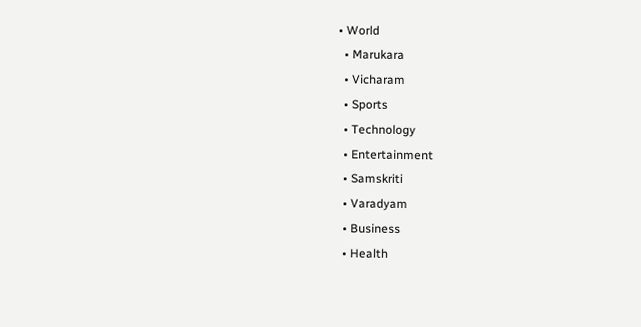• World
  • Marukara
  • Vicharam
  • Sports
  • Technology
  • Entertainment
  • Samskriti
  • Varadyam
  • Business
  • Health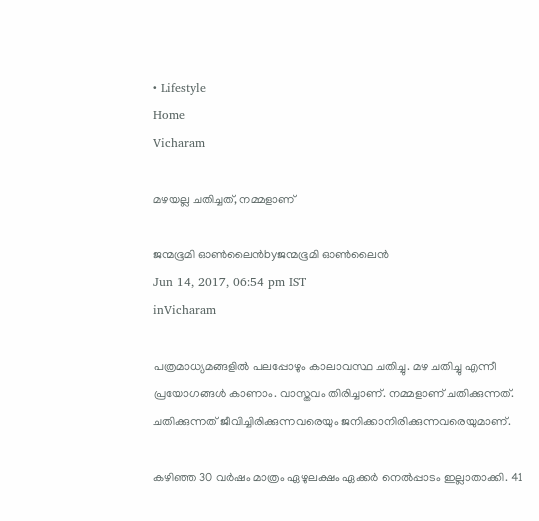• Lifestyle
Home
Vicharam

മഴയല്ല ചതിച്ചത്, നമ്മളാണ്

ജന്മഭൂമി ഓണ്‍ലൈന്‍byജന്മഭൂമി ഓണ്‍ലൈന്‍
Jun 14, 2017, 06:54 pm IST
inVicharam

പത്രമാധ്യമങ്ങളില്‍ പലപ്പോഴും കാലാവസ്ഥ ചതിച്ചു. മഴ ചതിച്ചു എന്നീ പ്രയോഗങ്ങള്‍ കാണാം. വാസ്തവം തിരിച്ചാണ്. നമ്മളാണ് ചതിക്കുന്നത്. ചതിക്കുന്നത് ജീവിച്ചിരിക്കുന്നവരെയും ജനിക്കാനിരിക്കുന്നവരെയുമാണ്.

കഴിഞ്ഞ 30 വര്‍ഷം മാത്രം ഏഴുലക്ഷം ഏക്കര്‍ നെല്‍പ്പാടം ഇല്ലാതാക്കി. 41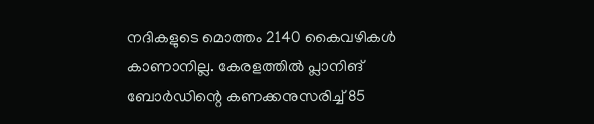നദികളുടെ മൊത്തം 2140 കൈവഴികള്‍ കാണാനില്ല. കേരളത്തില്‍ പ്ലാനിങ് ബോര്‍ഡിന്റെ കണക്കനുസരിച്ച് 85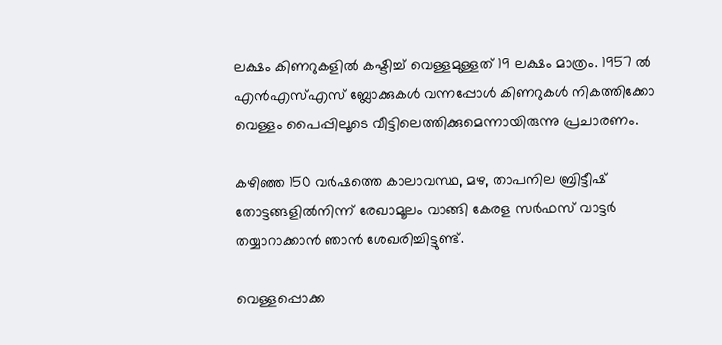ലക്ഷം കിണറുകളില്‍ കഷ്ടിച്ച് വെള്ളമുള്ളത് 19 ലക്ഷം മാത്രം. 1957 ല്‍ എന്‍എസ്എസ് ബ്ലോക്കുകള്‍ വന്നപ്പോള്‍ കിണറുകള്‍ നികത്തിക്കോ വെള്ളം പൈപ്പിലൂടെ വീട്ടിലെത്തിക്കുമെന്നായിരുന്നു പ്രചാരണം.

കഴിഞ്ഞ 150 വര്‍ഷത്തെ കാലാവസ്ഥ, മഴ, താപനില ബ്രിട്ടീഷ് തോട്ടങ്ങളില്‍നിന്ന് രേഖാമൂലം വാങ്ങി കേരള സര്‍ഫസ് വാട്ടര്‍ തയ്യാറാക്കാന്‍ ഞാന്‍ ശേഖരിച്ചിട്ടുണ്ട്.

വെള്ളപ്പൊക്ക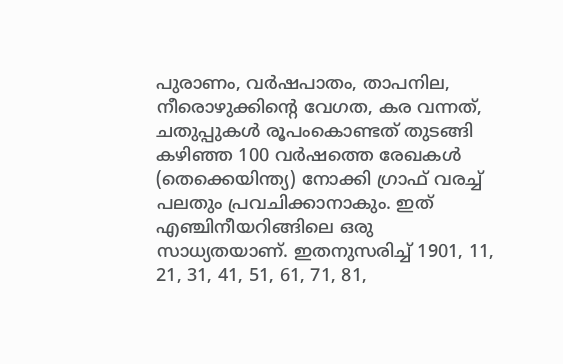പുരാണം, വര്‍ഷപാതം, താപനില, നീരൊഴുക്കിന്റെ വേഗത, കര വന്നത്, ചതുപ്പുകള്‍ രൂപംകൊണ്ടത് തുടങ്ങി കഴിഞ്ഞ 100 വര്‍ഷത്തെ രേഖകള്‍ (തെക്കെയിന്ത്യ) നോക്കി ഗ്രാഫ് വരച്ച് പലതും പ്രവചിക്കാനാകും. ഇത് എഞ്ചിനീയറിങ്ങിലെ ഒരു സാധ്യതയാണ്. ഇതനുസരിച്ച് 1901, 11, 21, 31, 41, 51, 61, 71, 81,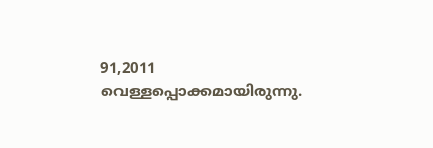91,2011 വെള്ളപ്പൊക്കമായിരുന്നു.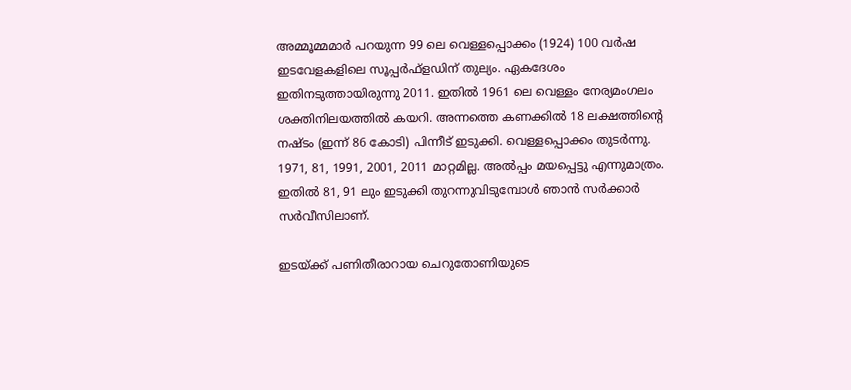അമ്മൂമ്മമാര്‍ പറയുന്ന 99 ലെ വെള്ളപ്പൊക്കം (1924) 100 വര്‍ഷ ഇടവേളകളിലെ സൂപ്പര്‍ഫ്‌ളഡിന് തുല്യം. ഏകദേശം ഇതിനടുത്തായിരുന്നു 2011. ഇതില്‍ 1961 ലെ വെള്ളം നേര്യമംഗലം ശക്തിനിലയത്തില്‍ കയറി. അന്നത്തെ കണക്കില്‍ 18 ലക്ഷത്തിന്റെ നഷ്ടം (ഇന്ന് 86 കോടി) പിന്നീട് ഇടുക്കി. വെള്ളപ്പൊക്കം തുടര്‍ന്നു. 1971, 81, 1991, 2001, 2011 മാറ്റമില്ല. അല്‍പ്പം മയപ്പെട്ടു എന്നുമാത്രം. ഇതില്‍ 81, 91 ലും ഇടുക്കി തുറന്നുവിടുമ്പോള്‍ ഞാന്‍ സര്‍ക്കാര്‍ സര്‍വീസിലാണ്.

ഇടയ്‌ക്ക് പണിതീരാറായ ചെറുതോണിയുടെ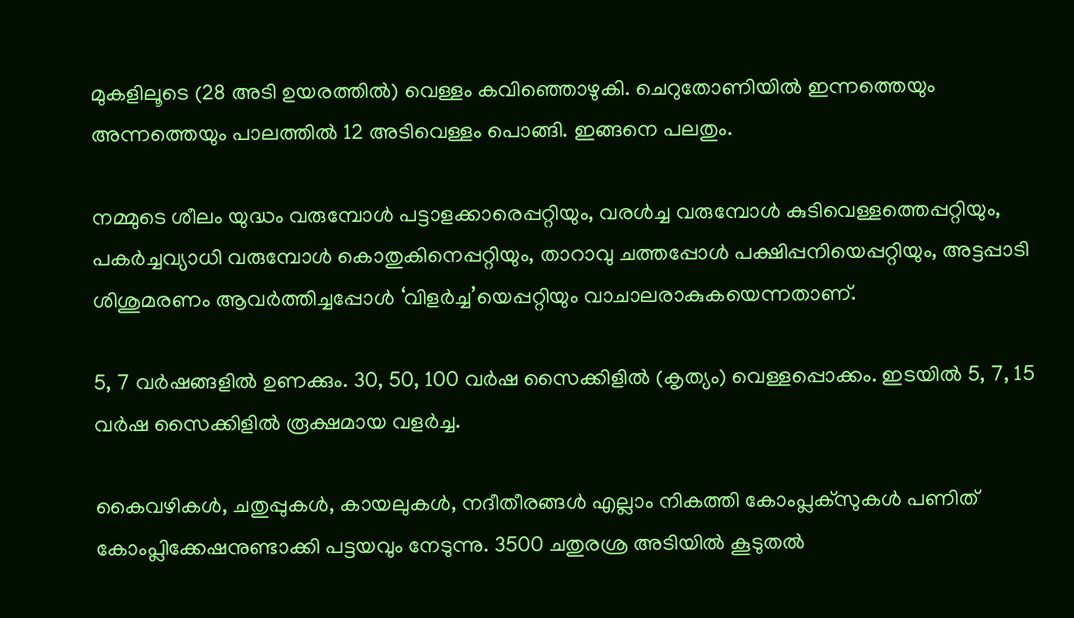മുകളിലൂടെ (28 അടി ഉയരത്തില്‍) വെള്ളം കവിഞ്ഞൊഴുകി. ചെറുതോണിയില്‍ ഇന്നത്തെയും അന്നത്തെയും പാലത്തില്‍ 12 അടിവെള്ളം പൊങ്ങി. ഇങ്ങനെ പലതും.

നമ്മുടെ ശീലം യുദ്ധം വരുമ്പോള്‍ പട്ടാളക്കാരെപ്പറ്റിയും, വരള്‍ച്ച വരുമ്പോള്‍ കുടിവെള്ളത്തെപ്പറ്റിയും, പകര്‍ച്ചവ്യാധി വരുമ്പോള്‍ കൊതുകിനെപ്പറ്റിയും, താറാവു ചത്തപ്പോള്‍ പക്ഷിപ്പനിയെപ്പറ്റിയും, അട്ടപ്പാടി ശിശുമരണം ആവര്‍ത്തിച്ചപ്പോള്‍ ‘വിളര്‍ച്ച’യെപ്പറ്റിയും വാചാലരാകുകയെന്നതാണ്.

5, 7 വര്‍ഷങ്ങളില്‍ ഉണക്കും. 30, 50, 100 വര്‍ഷ സൈക്കിളില്‍ (കൃത്യം) വെള്ളപ്പൊക്കം. ഇടയില്‍ 5, 7, 15 വര്‍ഷ സൈക്കിളില്‍ രൂക്ഷമായ വളര്‍ച്ച.

കൈവഴികള്‍, ചതുപ്പുകള്‍, കായലുകള്‍, നദീതീരങ്ങള്‍ എല്ലാം നികത്തി കോംപ്ലക്‌സുകള്‍ പണിത് കോംപ്ലിക്കേഷനുണ്ടാക്കി പട്ടയവും നേടുന്നു. 3500 ചതുരശ്ര അടിയില്‍ കൂടുതല്‍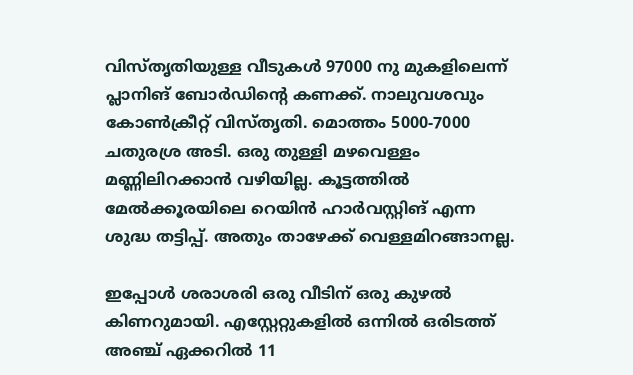വിസ്തൃതിയുള്ള വീടുകള്‍ 97000 നു മുകളിലെന്ന് പ്ലാനിങ് ബോര്‍ഡിന്റെ കണക്ക്. നാലുവശവും കോണ്‍ക്രീറ്റ് വിസ്തൃതി. മൊത്തം 5000-7000 ചതുരശ്ര അടി. ഒരു തുള്ളി മഴവെള്ളം മണ്ണിലിറക്കാന്‍ വഴിയില്ല. കൂട്ടത്തില്‍ മേല്‍ക്കൂരയിലെ റെയിന്‍ ഹാര്‍വസ്റ്റിങ് എന്ന ശുദ്ധ തട്ടിപ്പ്. അതും താഴേക്ക് വെള്ളമിറങ്ങാനല്ല.

ഇപ്പോള്‍ ശരാശരി ഒരു വീടിന് ഒരു കുഴല്‍ കിണറുമായി. എസ്റ്റേറ്റുകളില്‍ ഒന്നില്‍ ഒരിടത്ത് അഞ്ച് ഏക്കറില്‍ 11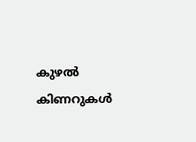കുഴല്‍ കിണറുകള്‍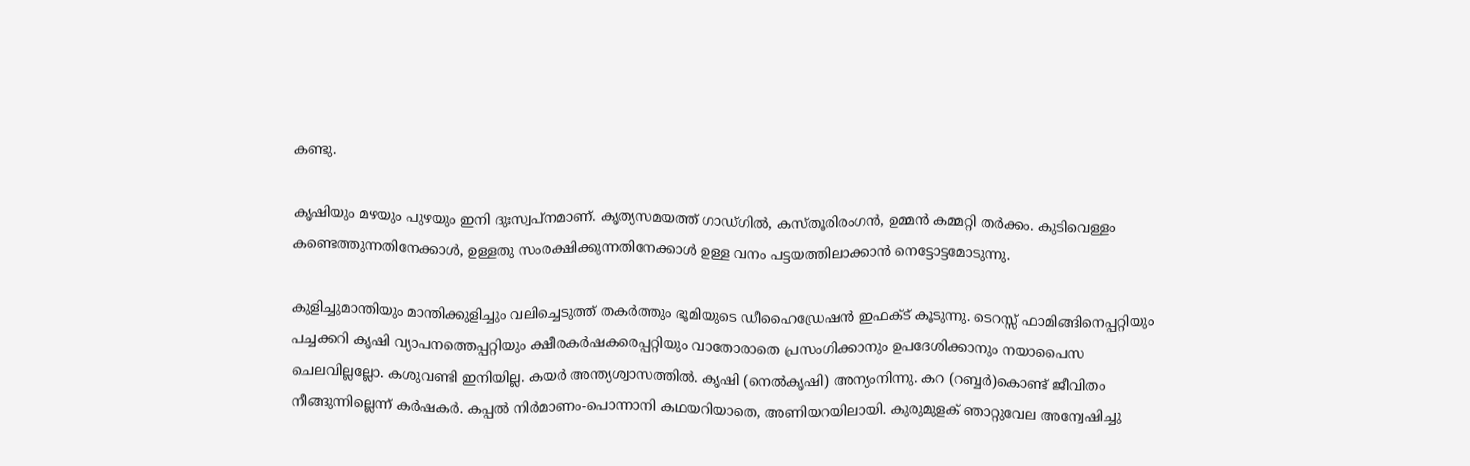കണ്ടു.

കൃഷിയും മഴയും പുഴയും ഇനി ദുഃസ്വപ്‌നമാണ്. കൃത്യസമയത്ത് ഗാഡ്ഗില്‍, കസ്തൂരിരംഗന്‍, ഉമ്മന്‍ കമ്മറ്റി തര്‍ക്കം. കുടിവെള്ളം കണ്ടെത്തുന്നതിനേക്കാള്‍, ഉള്ളതു സംരക്ഷിക്കുന്നതിനേക്കാള്‍ ഉള്ള വനം പട്ടയത്തിലാക്കാന്‍ നെട്ടോട്ടമോടുന്നു.

കുളിച്ചുമാന്തിയും മാന്തിക്കുളിച്ചും വലിച്ചെടുത്ത് തകര്‍ത്തും ഭൂമിയുടെ ഡീഹൈഡ്രേഷന്‍ ഇഫക്ട് കൂടുന്നു. ടെറസ്സ് ഫാമിങ്ങിനെപ്പറ്റിയും പച്ചക്കറി കൃഷി വ്യാപനത്തെപ്പറ്റിയും ക്ഷീരകര്‍ഷകരെപ്പറ്റിയും വാതോരാതെ പ്രസംഗിക്കാനും ഉപദേശിക്കാനും നയാപൈസ ചെലവില്ലല്ലോ. കശുവണ്ടി ഇനിയില്ല. കയര്‍ അന്ത്യശ്വാസത്തില്‍. കൃഷി (നെല്‍കൃഷി) അന്യംനിന്നു. കറ (റബ്ബര്‍)കൊണ്ട് ജീവിതം നീങ്ങുന്നില്ലെന്ന് കര്‍ഷകര്‍. കപ്പല്‍ നിര്‍മാണം-പൊന്നാനി കഥയറിയാതെ, അണിയറയിലായി. കുരുമുളക് ഞാറ്റുവേല അന്വേഷിച്ചു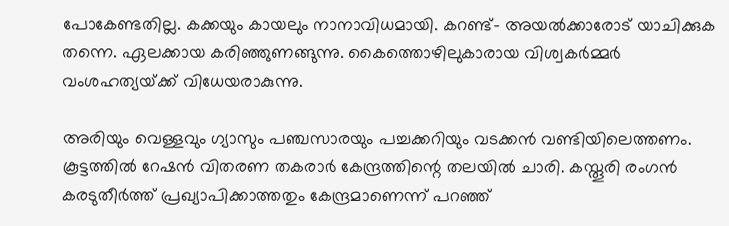പോകേണ്ടതില്ല. കക്കയും കായലും നാനാവിധമായി. കറണ്ട്- അയല്‍ക്കാരോട് യാചിക്കുക തന്നെ. ഏലക്കായ കരിഞ്ഞുണങ്ങുന്നു. കൈത്തൊഴിലുകാരായ വിശ്വകര്‍മ്മര്‍ വംശഹത്യയ്‌ക്ക് വിധേയരാകുന്നു.

അരിയും വെള്ളവും ഗ്യാസും പഞ്ചസാരയും പച്ചക്കറിയും വടക്കന്‍ വണ്ടിയിലെത്തണം. കൂട്ടത്തില്‍ റേഷന്‍ വിതരണ തകരാര്‍ കേന്ദ്രത്തിന്റെ തലയില്‍ ചാരി. കസ്തൂരി രംഗന്‍ കരടുതീര്‍ത്ത് പ്രഖ്യാപിക്കാത്തതും കേന്ദ്രമാണെന്ന് പറഞ്ഞ്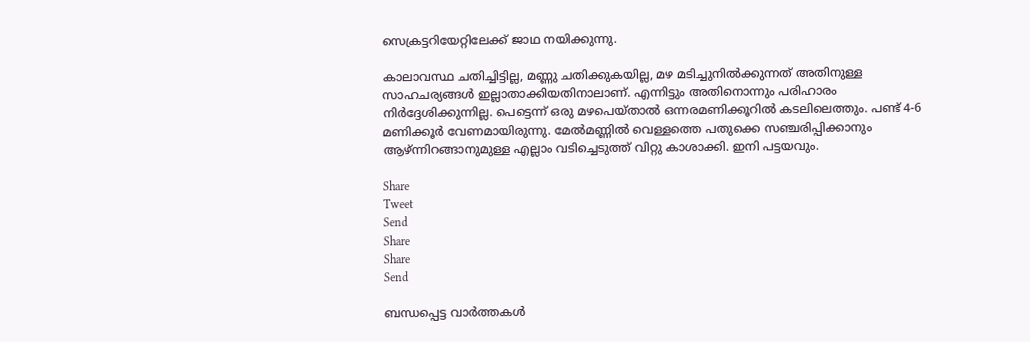സെക്രട്ടറിയേറ്റിലേക്ക് ജാഥ നയിക്കുന്നു.

കാലാവസ്ഥ ചതിച്ചിട്ടില്ല, മണ്ണു ചതിക്കുകയില്ല, മഴ മടിച്ചുനില്‍ക്കുന്നത് അതിനുള്ള സാഹചര്യങ്ങള്‍ ഇല്ലാതാക്കിയതിനാലാണ്. എന്നിട്ടും അതിനൊന്നും പരിഹാരം നിര്‍ദ്ദേശിക്കുന്നില്ല. പെട്ടെന്ന് ഒരു മഴപെയ്താല്‍ ഒന്നരമണിക്കൂറില്‍ കടലിലെത്തും. പണ്ട് 4-6 മണിക്കൂര്‍ വേണമായിരുന്നു. മേല്‍മണ്ണില്‍ വെള്ളത്തെ പതുക്കെ സഞ്ചരിപ്പിക്കാനും ആഴ്ന്നിറങ്ങാനുമുള്ള എല്ലാം വടിച്ചെടുത്ത് വിറ്റു കാശാക്കി. ഇനി പട്ടയവും.

Share
Tweet
Send
Share
Share
Send

ബന്ധപ്പെട്ട വാര്‍ത്തകള്‍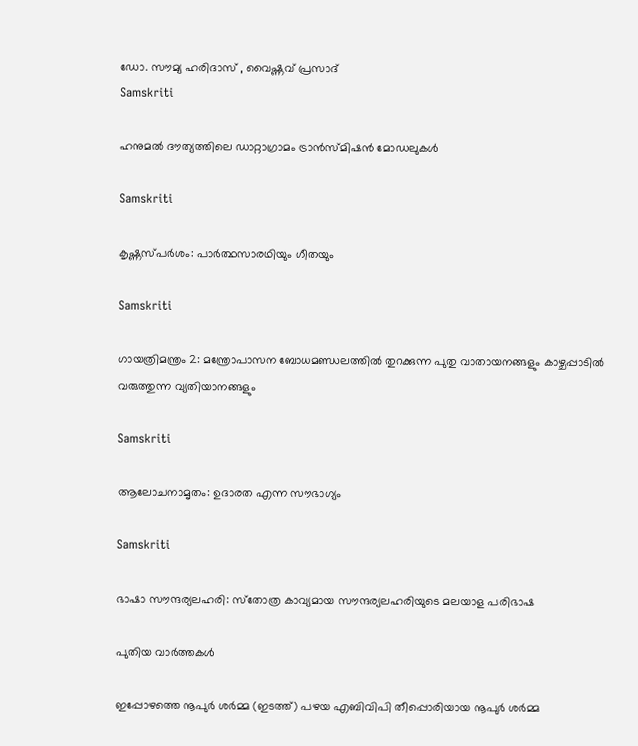ഡോ. സൗമ്യ ഹരിദാസ് , വൈഷ്ണവ് പ്രസാദ്‌
Samskriti

ഹനുമല്‍ ദൗത്യത്തിലെ ഡാറ്റാഗ്രാമം ട്രാന്‍സ്മിഷന്‍ മോഡലുകള്‍

Samskriti

കൃഷ്ണസ്പര്‍ശം: പാര്‍ത്ഥസാരഥിയും ഗീതയും

Samskriti

ഗായത്രിമന്ത്രം 2: മന്ത്രോപാസന ബോധമണ്ഡലത്തില്‍ തുറക്കുന്ന പുതു വാതായനങ്ങളും കാഴ്ചപ്പാടില്‍ വരുത്തുന്ന വ്യതിയാനങ്ങളും

Samskriti

ആലോചനാമൃതം: ഉദാരത എന്ന സൗഭാഗ്യം

Samskriti

ഭാഷാ സൗന്ദര്യലഹരി: സ്‌തോത്ര കാവ്യമായ സൗന്ദര്യലഹരിയുടെ മലയാള പരിഭാഷ

പുതിയ വാര്‍ത്തകള്‍

ഇപ്പോഴത്തെ നൂപുര്‍ ശര്‍മ്മ (ഇടത്ത്) പഴയ എബിവിപി തീപ്പൊരിയായ നൂപുര്‍ ശര്‍മ്മ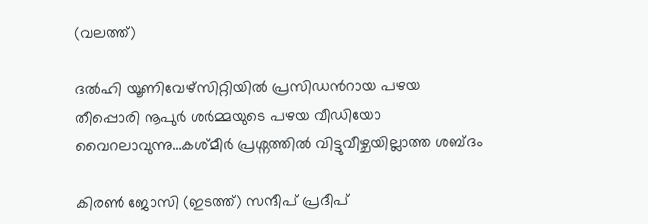(വലത്ത്)

ദല്‍ഹി യൂണിവേഴ്സിറ്റിയില്‍ പ്രസിഡന്‍റായ പഴയ തീപ്പൊരി നൂപുര്‍ ശര്‍മ്മയുടെ പഴയ വീഡിയോ വൈറലാവുന്നു…കശ്മീര്‍ പ്രശ്നത്തില്‍ വിട്ടുവീഴ്ചയില്ലാത്ത ശബ്ദം

കിരണ്‍ ജോസി (ഇടത്ത്) സന്ദീപ് പ്രദീപ്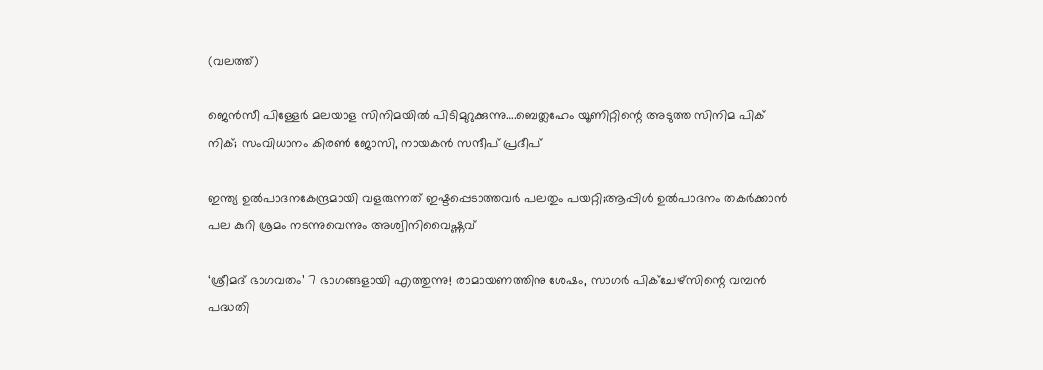(വലത്ത്)

ജെന്‍സീ പിള്ളേര്‍ മലയാള സിനിമയില്‍ പിടിമുറുക്കുന്നു….ബെത്ലഹേം യൂണിറ്റിന്റെ അടുത്ത സിനിമ പിക് നിക്; സംവിധാനം കിരണ്‍ ജോസി, നായകന്‍ സന്ദീപ് പ്രദീപ്

ഇന്ത്യ ഉല്‍പാദനകേന്ദ്രമായി വളരുന്നത് ഇഷ്ടപ്പെടാത്തവര്‍ പലതും പയറ്റി;ആപ്പിള്‍ ഉല്‍പാദനം തകര്‍ക്കാന്‍ പല കുറി ശ്രമം നടന്നുവെന്നും അശ്വിനിവൈഷ്ണവ്

‘ശ്രീമദ് ഭാഗവതം’ 7 ഭാഗങ്ങളായി എത്തുന്നു! രാമായണത്തിനു ശേഷം, സാഗർ പിക്ചേഴ്സിന്റെ വമ്പൻ പദ്ധതി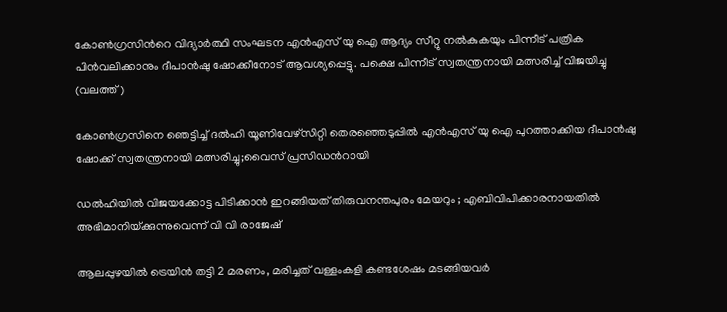കോണ്‍ഗ്രസിന്‍റെ വിദ്യാര്‍ത്ഥി സംഘടന എന്‍എസ് യു ഐ ആദ്യം സീറ്റു നല്‍കുകയും പിന്നീട് പത്രിക പിന്‍വലിക്കാനും ദീപാന്‍ഷു ഷോക്കീനോട് ആവശ്യപ്പെട്ടു. പക്ഷെ പിന്നീട് സ്വതന്ത്രനായി മത്സരിച്ച് വിജയിച്ചു (വലത്ത്)

കോണ്‍ഗ്രസിനെ ഞെട്ടിച്ച് ദല്‍ഹി യൂണിവേഴ്സിറ്റി തെരഞ്ഞെടുപ്പില്‍ എന്‍എസ് യു ഐ പുറത്താക്കിയ ദീപാൻഷു ഷോക്ക് സ്വതന്ത്രനായി മത്സരിച്ചു;വൈസ് പ്രസിഡന്‍റായി

ഡൽഹിയിൽ വിജയക്കോട്ട പിടിക്കാൻ ഇറങ്ങിയത് തിരുവനന്തപുരം മേയറും ; എബിവിപിക്കാരനായതിൽ അഭിമാനിയ്‌ക്കുന്നുവെന്ന് വി വി രാജേഷ്

ആലപ്പുഴയില്‍ ട്രെയിന്‍ തട്ടി 2 മരണം, മരിച്ചത് വള്ളംകളി കണ്ടശേഷം മടങ്ങിയവര്‍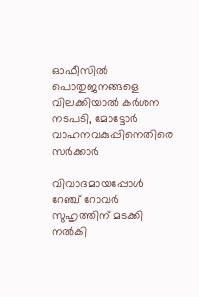ഓഫീസില്‍ പൊതുജനങ്ങളെ വിലക്കിയാല്‍ കര്‍ശന നടപടി, മോട്ടോര്‍ വാഹനവകുപ്പിനെതിരെ സര്‍ക്കാര്‍

വിവാദമായപ്പോള്‍ റേഞ്ച് റോവര്‍ സുഹൃത്തിന് മടക്കി നല്‍കി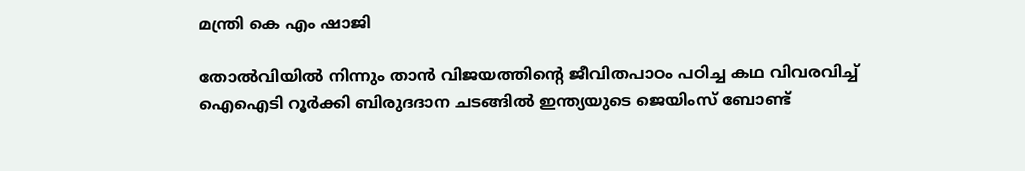മന്ത്രി കെ എം ഷാജി

തോല്‍വിയില്‍ നിന്നും താന്‍ വിജയത്തിന്റെ ജീവിതപാഠം പഠിച്ച കഥ വിവരവിച്ച് ഐഐടി റൂർക്കി ബിരുദദാന ചടങ്ങിൽ ഇന്ത്യയുടെ ജെയിംസ് ബോണ്ട്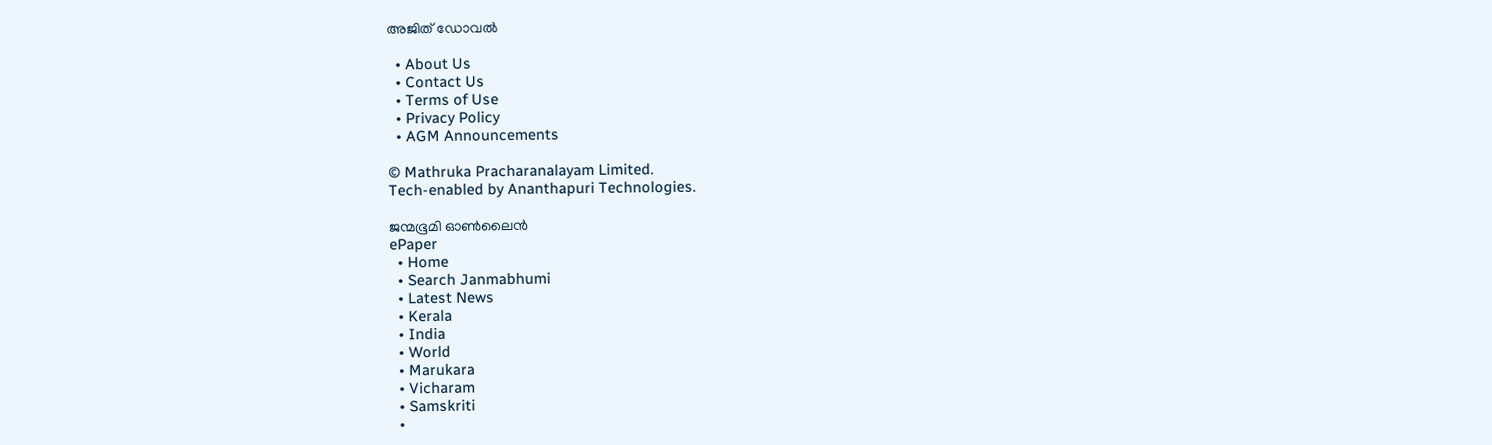അജിത് ഡോവല്‍

  • About Us
  • Contact Us
  • Terms of Use
  • Privacy Policy
  • AGM Announcements

© Mathruka Pracharanalayam Limited.
Tech-enabled by Ananthapuri Technologies.

ജന്മഭൂമി ഓണ്‍ലൈന്‍
ePaper
  • Home
  • Search Janmabhumi
  • Latest News
  • Kerala
  • India
  • World
  • Marukara
  • Vicharam
  • Samskriti
  •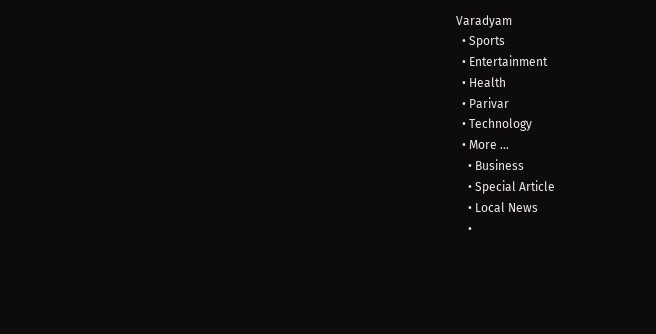Varadyam
  • Sports
  • Entertainment
  • Health
  • Parivar
  • Technology
  • More …
    • Business
    • Special Article
    • Local News
    •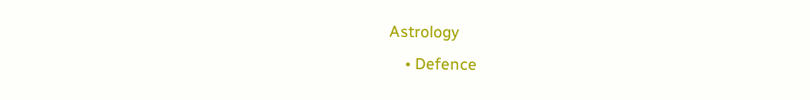Astrology
    • Defence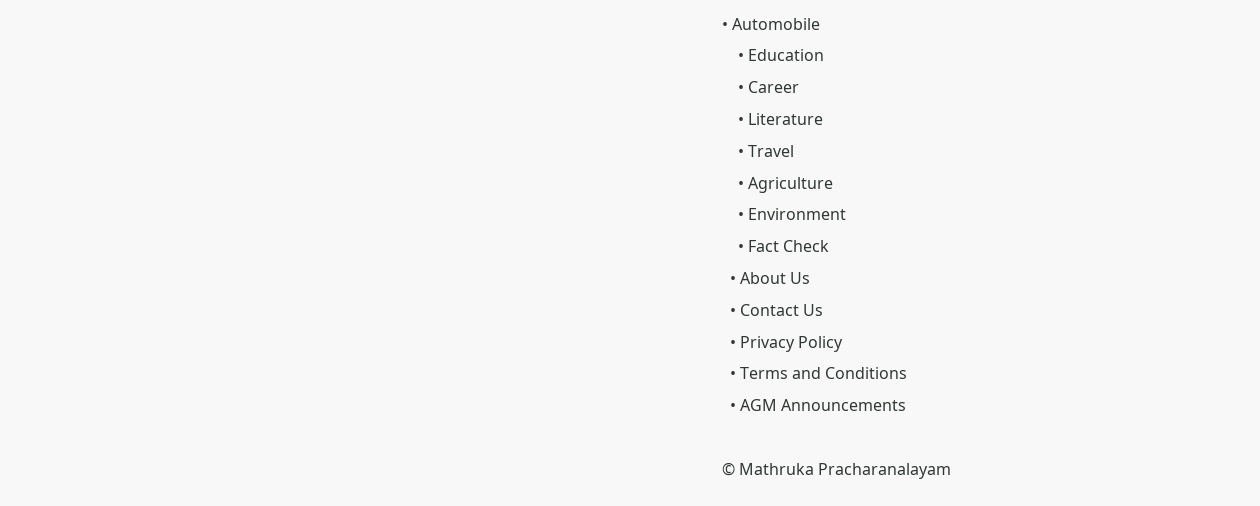• Automobile
    • Education
    • Career
    • Literature
    • Travel
    • Agriculture
    • Environment
    • Fact Check
  • About Us
  • Contact Us
  • Privacy Policy
  • Terms and Conditions
  • AGM Announcements

© Mathruka Pracharanalayam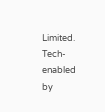Limited.
Tech-enabled by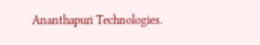Ananthapuri Technologies.